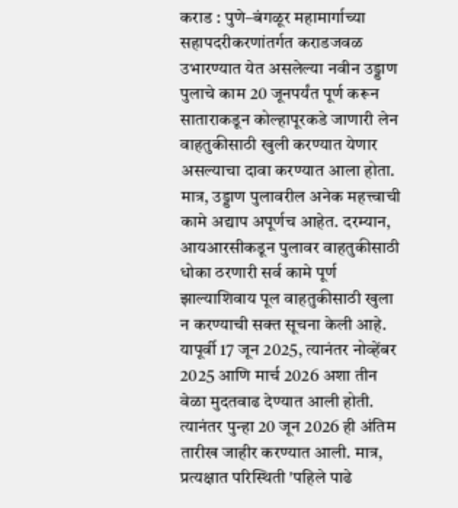कराड : पुणे–बंगळूर महामार्गाच्या सहापदरीकरणांतर्गत कराडजवळ उभारण्यात येत असलेल्या नवीन उड्डाण पुलाचे काम 20 जूनपर्यंत पूर्ण करून साताराकडून कोल्हापूरकडे जाणारी लेन वाहतुकीसाठी खुली करण्यात येणार असल्याचा दावा करण्यात आला होता. मात्र, उड्डाण पुलावरील अनेक महत्त्वाची कामे अद्याप अपूर्णच आहेत. दरम्यान, आयआरसीकडून पुलावर वाहतुकीसाठी धोका ठरणारी सर्व कामे पूर्ण झाल्याशिवाय पूल वाहतुकीसाठी खुला न करण्याची सक्त सूचना केली आहे.
यापूर्वी 17 जून 2025, त्यानंतर नोव्हेंबर 2025 आणि मार्च 2026 अशा तीन वेळा मुदतवाढ देण्यात आली होती. त्यानंतर पुन्हा 20 जून 2026 ही अंतिम तारीख जाहीर करण्यात आली. मात्र, प्रत्यक्षात परिस्थिती 'पहिले पाढे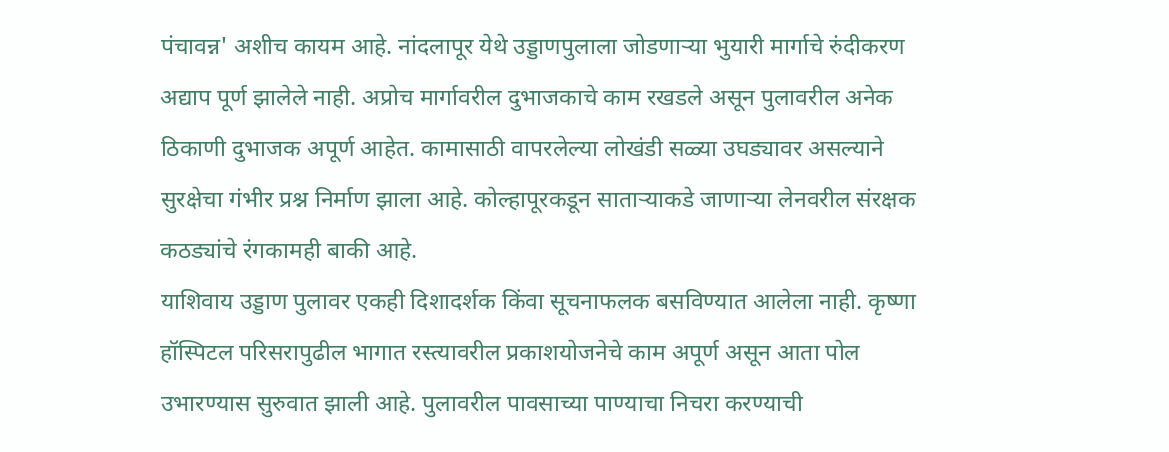पंचावन्न' अशीच कायम आहे. नांदलापूर येथे उड्डाणपुलाला जोडणाऱ्या भुयारी मार्गाचे रुंदीकरण अद्याप पूर्ण झालेले नाही. अप्रोच मार्गावरील दुभाजकाचे काम रखडले असून पुलावरील अनेक ठिकाणी दुभाजक अपूर्ण आहेत. कामासाठी वापरलेल्या लोखंडी सळ्या उघड्यावर असल्याने सुरक्षेचा गंभीर प्रश्न निर्माण झाला आहे. कोल्हापूरकडून साताऱ्याकडे जाणाऱ्या लेनवरील संरक्षक कठड्यांचे रंगकामही बाकी आहे.
याशिवाय उड्डाण पुलावर एकही दिशादर्शक किंवा सूचनाफलक बसविण्यात आलेला नाही. कृष्णा हॉस्पिटल परिसरापुढील भागात रस्त्यावरील प्रकाशयोजनेचे काम अपूर्ण असून आता पोल उभारण्यास सुरुवात झाली आहे. पुलावरील पावसाच्या पाण्याचा निचरा करण्याची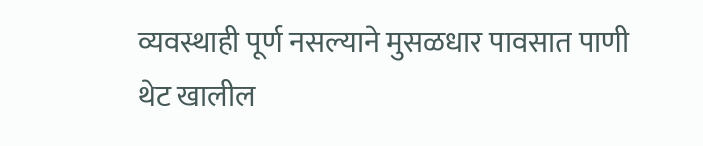व्यवस्थाही पूर्ण नसल्याने मुसळधार पावसात पाणी थेट खालील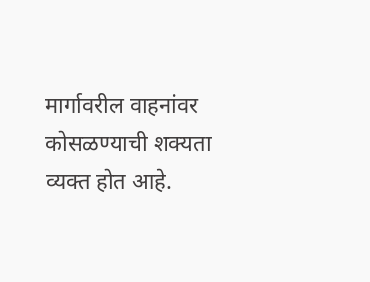मार्गावरील वाहनांवर कोसळण्याची शक्यता व्यक्त होत आहे.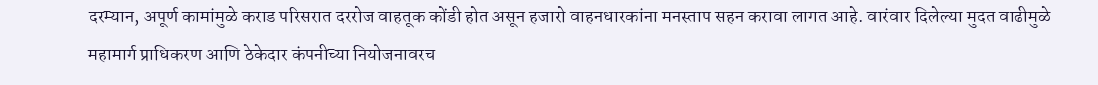दरम्यान, अपूर्ण कामांमुळे कराड परिसरात दररोज वाहतूक कोंडी होत असून हजारो वाहनधारकांना मनस्ताप सहन करावा लागत आहे. वारंवार दिलेल्या मुदत वाढीमुळे महामार्ग प्राधिकरण आणि ठेकेदार कंपनीच्या नियोजनावरच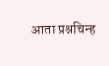आता प्रश्नचिन्ह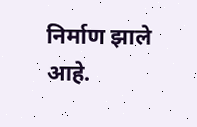निर्माण झाले आहे.